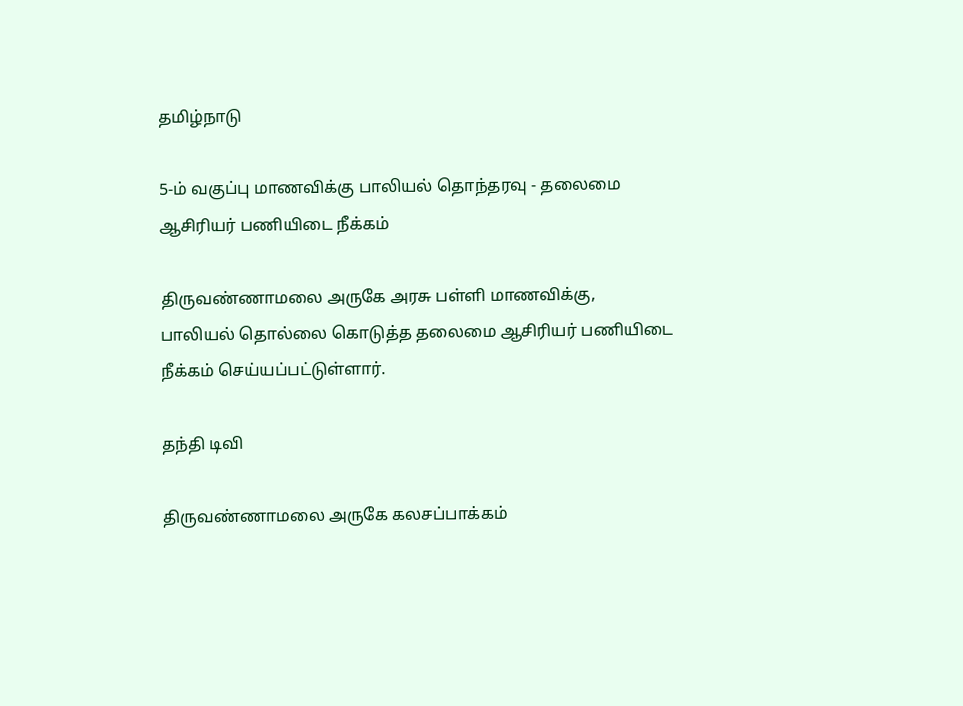தமிழ்நாடு

5-ம் வகுப்பு மாணவிக்கு பாலியல் தொந்தரவு - தலைமை ஆசிரியர் பணியிடை நீக்கம்

திருவண்ணாமலை அருகே அரசு பள்ளி மாணவிக்கு, பாலியல் தொல்லை கொடுத்த தலைமை ஆசிரியர் பணியிடை நீக்கம் செய்யப்பட்டுள்ளார்.

தந்தி டிவி

திருவண்ணாமலை அருகே கலசப்பாக்கம்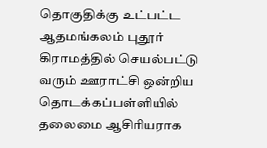தொகுதிக்கு உட்பட்ட ஆதமங்கலம் புதூர் கிராமத்தில் செயல்பட்டு வரும் ஊராட்சி ஒன்றிய தொடக்கப்பள்ளியில் தலைமை ஆசிரியராக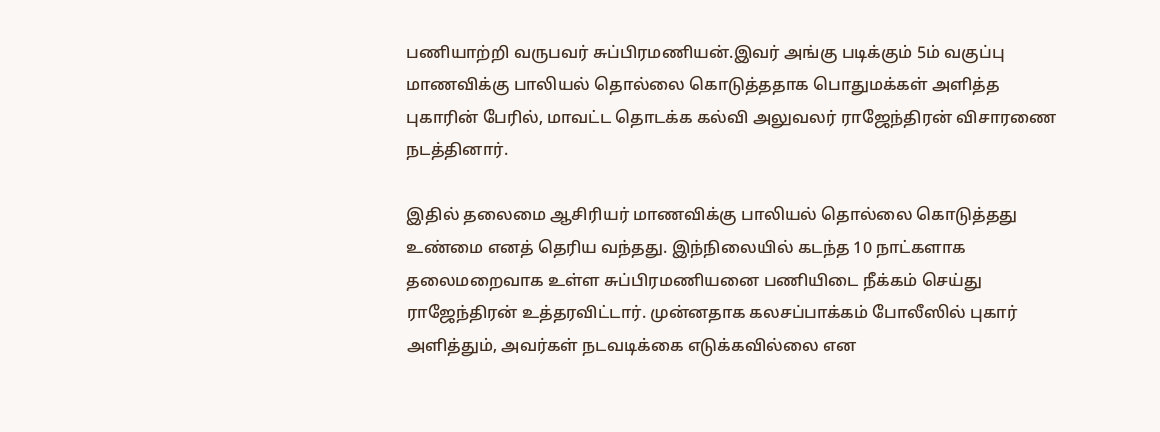பணியாற்றி வருபவர் சுப்பிரமணியன்.இவர் அங்கு படிக்கும் 5ம் வகுப்பு மாணவிக்கு பாலியல் தொல்லை கொடுத்ததாக பொதுமக்கள் அளித்த புகாரின் பேரில், மாவட்ட தொடக்க கல்வி அலுவலர் ராஜேந்திரன் விசாரணை நடத்தினார்.

இதில் தலைமை ஆசிரியர் மாணவிக்கு பாலியல் தொல்லை கொடுத்தது உண்மை எனத் தெரிய வந்தது. இந்நிலையில் கடந்த 10 நாட்களாக தலைமறைவாக உள்ள சுப்பிரமணியனை பணியிடை நீக்கம் செய்து ராஜேந்திரன் உத்தரவிட்டார். முன்னதாக கலசப்பாக்கம் போலீஸில் புகார் அளித்தும், அவர்கள் நடவடிக்கை எடுக்கவில்லை என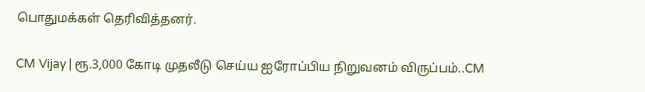பொதுமக்கள் தெரிவித்தனர்.

CM Vijay | ரூ.3,000 கோடி முதலீடு செய்ய ஐரோப்பிய நிறுவனம் விருப்பம்..CM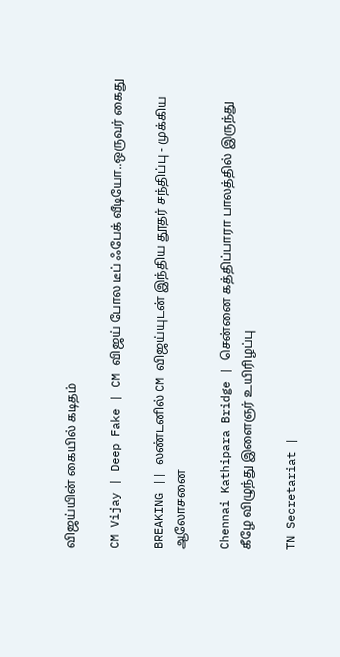விஜய்யின் கையில் கடிதம்

CM Vijay | Deep Fake | CM விஜய் போல டீப் ஃபேக் வீடியோ..ஒருவர் கைது

BREAKING || லண்டனில் CM விஜய்யுடன் இந்திய தூதர் சந்திப்பு - முக்கிய ஆலோசனை

Chennai Kathipara Bridge | சென்னை கத்திப்பாரா பாலத்தில் இருந்து கீழே விழுந்து இளைஞர் உயிரிழப்பு

TN Secretariat |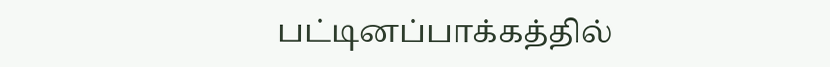பட்டினப்பாக்கத்தில்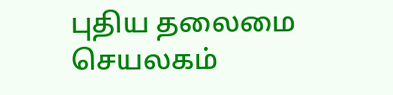புதிய தலைமை செயலகம்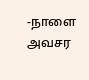-நாளை அவசர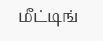மீட்டிங்